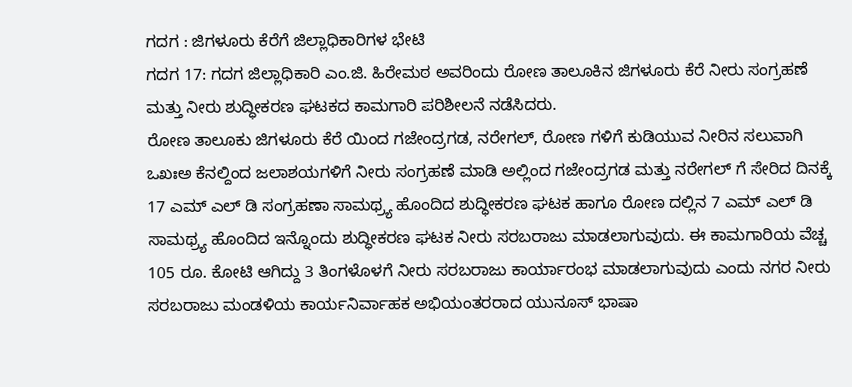ಗದಗ : ಜಿಗಳೂರು ಕೆರೆಗೆ ಜಿಲ್ಲಾಧಿಕಾರಿಗಳ ಭೇಟಿ
ಗದಗ 17: ಗದಗ ಜಿಲ್ಲಾಧಿಕಾರಿ ಎಂ.ಜಿ. ಹಿರೇಮಠ ಅವರಿಂದು ರೋಣ ತಾಲೂಕಿನ ಜಿಗಳೂರು ಕೆರೆ ನೀರು ಸಂಗ್ರಹಣೆ ಮತ್ತು ನೀರು ಶುದ್ಧೀಕರಣ ಘಟಕದ ಕಾಮಗಾರಿ ಪರಿಶೀಲನೆ ನಡೆಸಿದರು.
ರೋಣ ತಾಲೂಕು ಜಿಗಳೂರು ಕೆರೆ ಯಿಂದ ಗಜೇಂದ್ರಗಡ, ನರೇಗಲ್, ರೋಣ ಗಳಿಗೆ ಕುಡಿಯುವ ನೀರಿನ ಸಲುವಾಗಿ ಒಖಃಅ ಕೆನಲ್ದಿಂದ ಜಲಾಶಯಗಳಿಗೆ ನೀರು ಸಂಗ್ರಹಣೆ ಮಾಡಿ ಅಲ್ಲಿಂದ ಗಜೇಂದ್ರಗಡ ಮತ್ತು ನರೇಗಲ್ ಗೆ ಸೇರಿದ ದಿನಕ್ಕೆ 17 ಎಮ್ ಎಲ್ ಡಿ ಸಂಗ್ರಹಣಾ ಸಾಮಥ್ರ್ಯ ಹೊಂದಿದ ಶುದ್ಧೀಕರಣ ಘಟಕ ಹಾಗೂ ರೋಣ ದಲ್ಲಿನ 7 ಎಮ್ ಎಲ್ ಡಿ ಸಾಮಥ್ರ್ಯ ಹೊಂದಿದ ಇನ್ನೊಂದು ಶುದ್ಧೀಕರಣ ಘಟಕ ನೀರು ಸರಬರಾಜು ಮಾಡಲಾಗುವುದು. ಈ ಕಾಮಗಾರಿಯ ವೆಚ್ಚ 105 ರೂ. ಕೋಟಿ ಆಗಿದ್ದು 3 ತಿಂಗಳೊಳಗೆ ನೀರು ಸರಬರಾಜು ಕಾರ್ಯಾರಂಭ ಮಾಡಲಾಗುವುದು ಎಂದು ನಗರ ನೀರು ಸರಬರಾಜು ಮಂಡಳಿಯ ಕಾರ್ಯನಿರ್ವಾಹಕ ಅಭಿಯಂತರರಾದ ಯುನೂಸ್ ಭಾಷಾ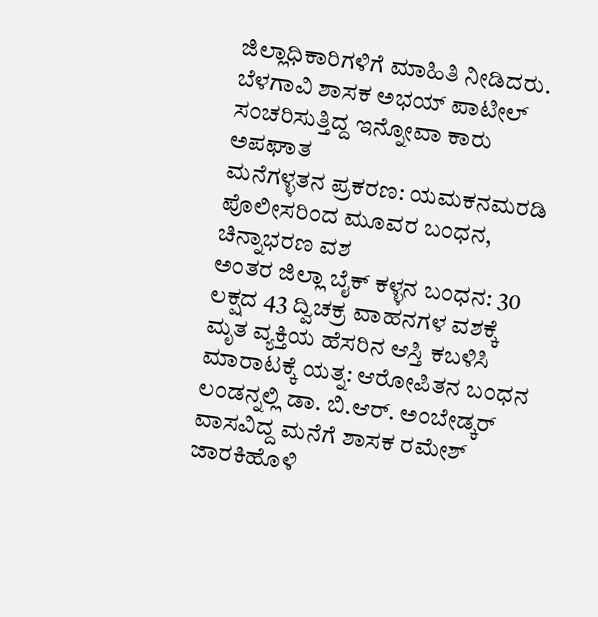ಜಿಲ್ಲಾಧಿಕಾರಿಗಳಿಗೆ ಮಾಹಿತಿ ನೀಡಿದರು.
ಬೆಳಗಾವಿ ಶಾಸಕ ಅಭಯ್ ಪಾಟೀಲ್ ಸಂಚರಿಸುತ್ತಿದ್ದ ಇನ್ನೋವಾ ಕಾರು ಅಪಘಾತ
ಮನೆಗಳ್ಳತನ ಪ್ರಕರಣ: ಯಮಕನಮರಡಿ ಪೊಲೀಸರಿಂದ ಮೂವರ ಬಂಧನ, ಚಿನ್ನಾಭರಣ ವಶ
ಅಂತರ ಜಿಲ್ಲಾ ಬೈಕ್ ಕಳ್ಳನ ಬಂಧನ: 30 ಲಕ್ಷದ 43 ದ್ವಿಚಕ್ರ ವಾಹನಗಳ ವಶಕ್ಕೆ
ಮೃತ ವ್ಯಕ್ತಿಯ ಹೆಸರಿನ ಆಸ್ತಿ ಕಬಳಿಸಿ ಮಾರಾಟಕ್ಕೆ ಯತ್ನ: ಆರೋಪಿತನ ಬಂಧನ
ಲಂಡನ್ನಲ್ಲಿ ಡಾ. ಬಿ.ಆರ್. ಅಂಬೇಡ್ಕರ್ ವಾಸವಿದ್ದ ಮನೆಗೆ ಶಾಸಕ ರಮೇಶ್ ಜಾರಕಿಹೊಳಿ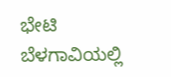ಭೇಟಿ
ಬೆಳಗಾವಿಯಲ್ಲಿ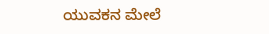ಯುವಕನ ಮೇಲೆ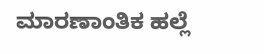ಮಾರಣಾಂತಿಕ ಹಲ್ಲೆ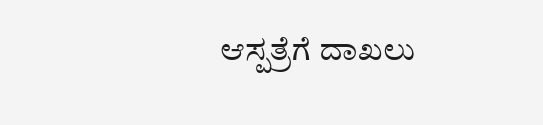ಆಸ್ಪತ್ರೆಗೆ ದಾಖಲು